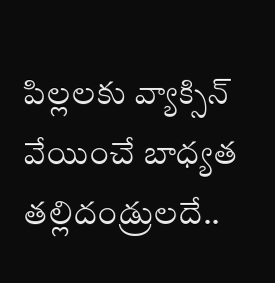పిల్లలకు వ్యాక్సిన్ వేయించే బాధ్యత తల్లిదండ్రులదే..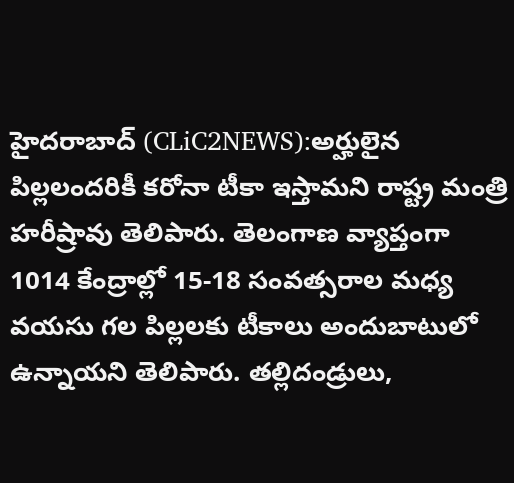హైదరాబాద్ (CLiC2NEWS):అర్హులైన పిల్లలందరికీ కరోనా టీకా ఇస్తామని రాష్ట్ర మంత్రి హరీష్రావు తెలిపారు. తెలంగాణ వ్యాప్తంగా 1014 కేంద్రాల్లో 15-18 సంవత్సరాల మధ్య వయసు గల పిల్లలకు టీకాలు అందుబాటులో ఉన్నాయని తెలిపారు. తల్లిదండ్రులు,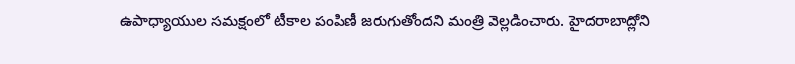ఉపాధ్యాయుల సమక్షంలో టీకాల పంపిణీ జరుగుతోందని మంత్రి వెల్లడించారు. హైదరాబాద్లోని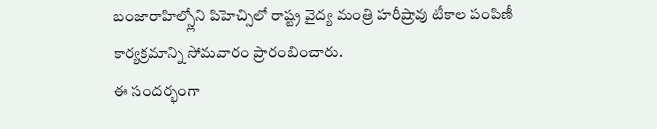బంజారాహిల్స్లోని పిహెచ్సిలో రాష్ట్ర వైద్య మంత్రి హరీష్రావు టీకాల పంపిణీ కార్యక్రమాన్ని సోమవారం ప్రారంబించారు.
ఈ సందర్భంగా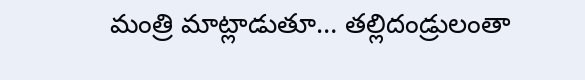మంత్రి మాట్లాడుతూ… తల్లిదండ్రులంతా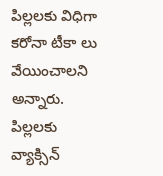పిల్లలకు విధిగా కరోనా టీకా లు వేయించాలని అన్నారు. పిల్లలకు వ్యాక్సిన్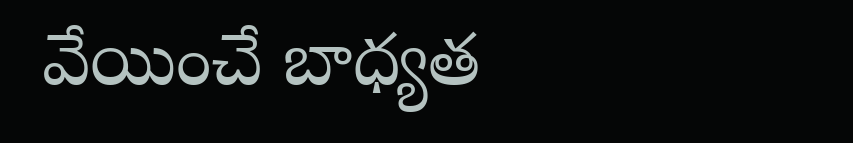వేయించే బాధ్యత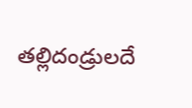తల్లిదండ్రులదే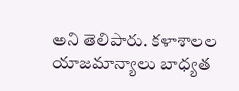అని తెలిపారు. కళాశాలల యాజమాన్యాలు బాధ్యత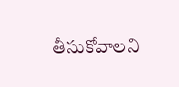తీసుకోవాలని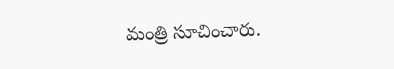మంత్రి సూచించారు.